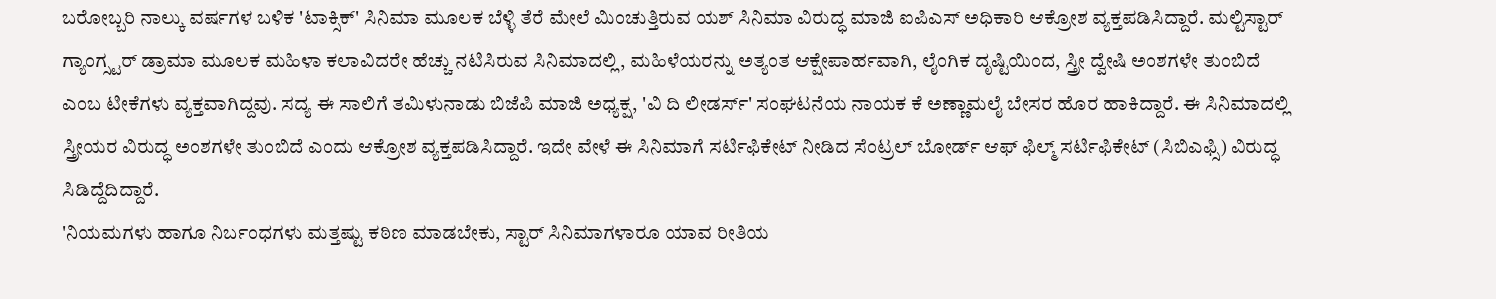ಬರೋಬ್ಬರಿ ನಾಲ್ಕು ವರ್ಷಗಳ ಬಳಿಕ 'ಟಾಕ್ಸಿಕ್' ಸಿನಿಮಾ ಮೂಲಕ ಬೆಳ್ಳಿ ತೆರೆ ಮೇಲೆ ಮಿಂಚುತ್ತಿರುವ ಯಶ್ ಸಿನಿಮಾ ವಿರುದ್ಧ ಮಾಜಿ ಐಪಿಎಸ್ ಅಧಿಕಾರಿ ಆಕ್ರೋಶ ವ್ಯಕ್ತಪಡಿಸಿದ್ದಾರೆ. ಮಲ್ಟಿಸ್ಟಾರ್ ಗ್ಯಾಂಗ್ಸ್ಟರ್ ಡ್ರಾಮಾ ಮೂಲಕ ಮಹಿಳಾ ಕಲಾವಿದರೇ ಹೆಚ್ಚು ನಟಿಸಿರುವ ಸಿನಿಮಾದಲ್ಲಿ, ಮಹಿಳೆಯರನ್ನು ಅತ್ಯಂತ ಆಕ್ಷೇಪಾರ್ಹವಾಗಿ, ಲೈಂಗಿಕ ದೃಷ್ಟಿಯಿಂದ, ಸ್ತ್ರೀ ದ್ವೇಷಿ ಅಂಶಗಳೇ ತುಂಬಿದೆ ಎಂಬ ಟೀಕೆಗಳು ವ್ಯಕ್ತವಾಗಿದ್ದವು. ಸದ್ಯ ಈ ಸಾಲಿಗೆ ತಮಿಳುನಾಡು ಬಿಜೆಪಿ ಮಾಜಿ ಅಧ್ಯಕ್ಷ, 'ವಿ ದಿ ಲೀಡರ್ಸ್' ಸಂಘಟನೆಯ ನಾಯಕ ಕೆ ಅಣ್ಣಾಮಲೈ ಬೇಸರ ಹೊರ ಹಾಕಿದ್ದಾರೆ. ಈ ಸಿನಿಮಾದಲ್ಲಿ ಸ್ತ್ರೀಯರ ವಿರುದ್ಧ ಅಂಶಗಳೇ ತುಂಬಿದೆ ಎಂದು ಆಕ್ರೋಶ ವ್ಯಕ್ತಪಡಿಸಿದ್ದಾರೆ. ಇದೇ ವೇಳೆ ಈ ಸಿನಿಮಾಗೆ ಸರ್ಟಿಫಿಕೇಟ್ ನೀಡಿದ ಸೆಂಟ್ರಲ್ ಬೋರ್ಡ್ ಆಫ್ ಫಿಲ್ಮ್ ಸರ್ಟಿಫಿಕೇಟ್ (ಸಿಬಿಎಫ್ಸಿ) ವಿರುದ್ಧ ಸಿಡಿದ್ದೆದಿದ್ದಾರೆ.
'ನಿಯಮಗಳು ಹಾಗೂ ನಿರ್ಬಂಧಗಳು ಮತ್ತಷ್ಟು ಕಠಿಣ ಮಾಡಬೇಕು, ಸ್ಟಾರ್ ಸಿನಿಮಾಗಳಾರೂ ಯಾವ ರೀತಿಯ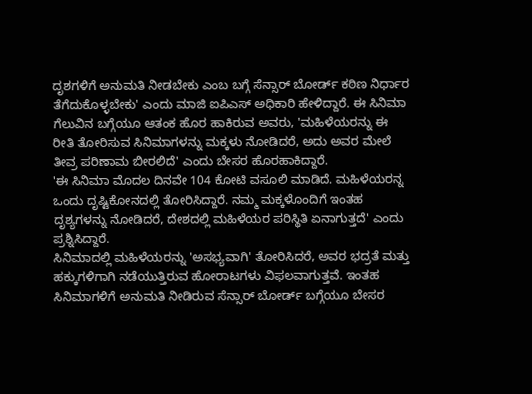ದೃಶಗಳಿಗೆ ಅನುಮತಿ ನೀಡಬೇಕು ಎಂಬ ಬಗ್ಗೆ ಸೆನ್ಸಾರ್ ಬೋರ್ಡ್ ಕಠಿಣ ನಿರ್ಧಾರ ತೆಗೆದುಕೊಳ್ಳಬೇಕು' ಎಂದು ಮಾಜಿ ಐಪಿಎಸ್ ಅಧಿಕಾರಿ ಹೇಳಿದ್ದಾರೆ. ಈ ಸಿನಿಮಾ ಗೆಲುವಿನ ಬಗ್ಗೆಯೂ ಆತಂಕ ಹೊರ ಹಾಕಿರುವ ಅವರು, 'ಮಹಿಳೆಯರನ್ನು ಈ ರೀತಿ ತೋರಿಸುವ ಸಿನಿಮಾಗಳನ್ನು ಮಕ್ಕಳು ನೋಡಿದರೆ, ಅದು ಅವರ ಮೇಲೆ ತೀವ್ರ ಪರಿಣಾಮ ಬೀರಲಿದೆ' ಎಂದು ಬೇಸರ ಹೊರಹಾಕಿದ್ದಾರೆ.
'ಈ ಸಿನಿಮಾ ಮೊದಲ ದಿನವೇ 104 ಕೋಟಿ ವಸೂಲಿ ಮಾಡಿದೆ. ಮಹಿಳೆಯರನ್ನ ಒಂದು ದೃಷ್ಟಿಕೋನದಲ್ಲಿ ತೋರಿಸಿದ್ದಾರೆ. ನಮ್ಮ ಮಕ್ಕಳೊಂದಿಗೆ ಇಂತಹ ದೃಶ್ಯಗಳನ್ನು ನೋಡಿದರೆ, ದೇಶದಲ್ಲಿ ಮಹಿಳೆಯರ ಪರಿಸ್ಥಿತಿ ಏನಾಗುತ್ತದೆ' ಎಂದು ಪ್ರಶ್ನಿಸಿದ್ದಾರೆ.
ಸಿನಿಮಾದಲ್ಲಿ ಮಹಿಳೆಯರನ್ನು 'ಅಸಭ್ಯವಾಗಿ' ತೋರಿಸಿದರೆ, ಅವರ ಭದ್ರತೆ ಮತ್ತು ಹಕ್ಕುಗಳಿಗಾಗಿ ನಡೆಯುತ್ತಿರುವ ಹೋರಾಟಗಳು ವಿಫಲವಾಗುತ್ತವೆ. ಇಂತಹ ಸಿನಿಮಾಗಳಿಗೆ ಅನುಮತಿ ನೀಡಿರುವ ಸೆನ್ಸಾರ್ ಬೋರ್ಡ್ ಬಗ್ಗೆಯೂ ಬೇಸರ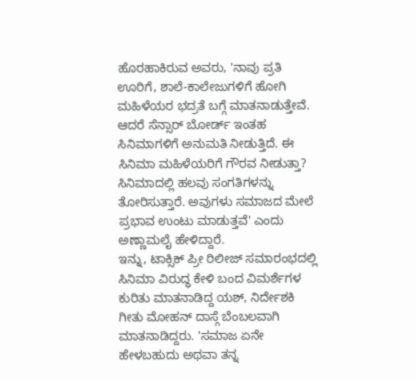ಹೊರಹಾಕಿರುವ ಅವರು, 'ನಾವು ಪ್ರತಿ ಊರಿಗೆ, ಶಾಲೆ-ಕಾಲೇಜುಗಳಿಗೆ ಹೋಗಿ ಮಹಿಳೆಯರ ಭದ್ರತೆ ಬಗ್ಗೆ ಮಾತನಾಡುತ್ತೇವೆ. ಆದರೆ ಸೆನ್ಸಾರ್ ಬೋರ್ಡ್ ಇಂತಹ ಸಿನಿಮಾಗಳಿಗೆ ಅನುಮತಿ ನೀಡುತ್ತಿದೆ. ಈ ಸಿನಿಮಾ ಮಹಿಳೆಯರಿಗೆ ಗೌರವ ನೀಡುತ್ತಾ? ಸಿನಿಮಾದಲ್ಲಿ ಹಲವು ಸಂಗತಿಗಳನ್ನು ತೋರಿಸುತ್ತಾರೆ. ಅವುಗಳು ಸಮಾಜದ ಮೇಲೆ ಪ್ರಭಾವ ಉಂಟು ಮಾಡುತ್ತವೆ' ಎಂದು ಅಣ್ಣಾಮಲೈ ಹೇಳಿದ್ದಾರೆ.
ಇನ್ನು, ಟಾಕ್ಸಿಕ್ ಪ್ರೀ ರಿಲೀಜ್ ಸಮಾರಂಭದಲ್ಲಿ ಸಿನಿಮಾ ವಿರುದ್ಧ ಕೇಳಿ ಬಂದ ವಿಮರ್ಶೆಗಳ ಕುರಿತು ಮಾತನಾಡಿದ್ದ ಯಶ್, ನಿರ್ದೇಶಕಿ ಗೀತು ಮೋಹನ್ ದಾಸ್ಗೆ ಬೆಂಬಲವಾಗಿ ಮಾತನಾಡಿದ್ದರು. 'ಸಮಾಜ ಏನೇ ಹೇಳಬಹುದು ಅಥವಾ ತನ್ನ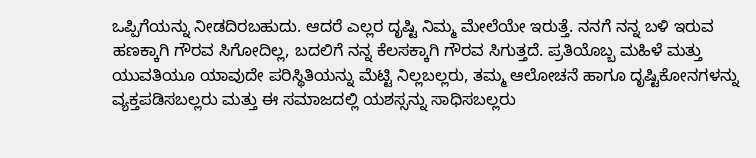ಒಪ್ಪಿಗೆಯನ್ನು ನೀಡದಿರಬಹುದು. ಆದರೆ ಎಲ್ಲರ ದೃಷ್ಟಿ ನಿಮ್ಮ ಮೇಲೆಯೇ ಇರುತ್ತೆ. ನನಗೆ ನನ್ನ ಬಳಿ ಇರುವ ಹಣಕ್ಕಾಗಿ ಗೌರವ ಸಿಗೋದಿಲ್ಲ, ಬದಲಿಗೆ ನನ್ನ ಕೆಲಸಕ್ಕಾಗಿ ಗೌರವ ಸಿಗುತ್ತದೆ. ಪ್ರತಿಯೊಬ್ಬ ಮಹಿಳೆ ಮತ್ತು ಯುವತಿಯೂ ಯಾವುದೇ ಪರಿಸ್ಥಿತಿಯನ್ನು ಮೆಟ್ಟಿ ನಿಲ್ಲಬಲ್ಲರು, ತಮ್ಮ ಆಲೋಚನೆ ಹಾಗೂ ದೃಷ್ಟಿಕೋನಗಳನ್ನು ವ್ಯಕ್ತಪಡಿಸಬಲ್ಲರು ಮತ್ತು ಈ ಸಮಾಜದಲ್ಲಿ ಯಶಸ್ಸನ್ನು ಸಾಧಿಸಬಲ್ಲರು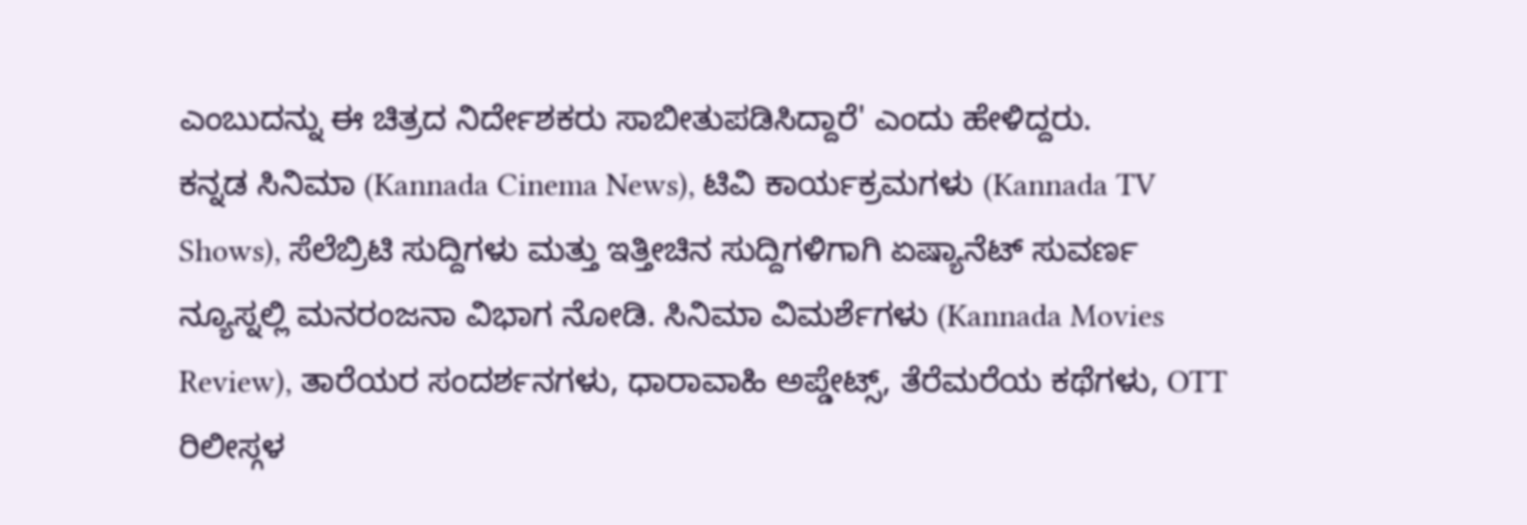ಎಂಬುದನ್ನು ಈ ಚಿತ್ರದ ನಿರ್ದೇಶಕರು ಸಾಬೀತುಪಡಿಸಿದ್ದಾರೆ' ಎಂದು ಹೇಳಿದ್ದರು.
ಕನ್ನಡ ಸಿನಿಮಾ (Kannada Cinema News), ಟಿವಿ ಕಾರ್ಯಕ್ರಮಗಳು (Kannada TV Shows), ಸೆಲೆಬ್ರಿಟಿ ಸುದ್ದಿಗಳು ಮತ್ತು ಇತ್ತೀಚಿನ ಸುದ್ದಿಗಳಿಗಾಗಿ ಏಷ್ಯಾನೆಟ್ ಸುವರ್ಣ ನ್ಯೂಸ್ನಲ್ಲಿ ಮನರಂಜನಾ ವಿಭಾಗ ನೋಡಿ. ಸಿನಿಮಾ ವಿಮರ್ಶೆಗಳು (Kannada Movies Review), ತಾರೆಯರ ಸಂದರ್ಶನಗಳು, ಧಾರಾವಾಹಿ ಅಪ್ಡೇಟ್ಸ್, ತೆರೆಮರೆಯ ಕಥೆಗಳು, OTT ರಿಲೀಸ್ಗಳ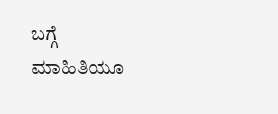ಬಗ್ಗೆ ಮಾಹಿತಿಯೂ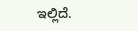ಇಲ್ಲಿದೆ.